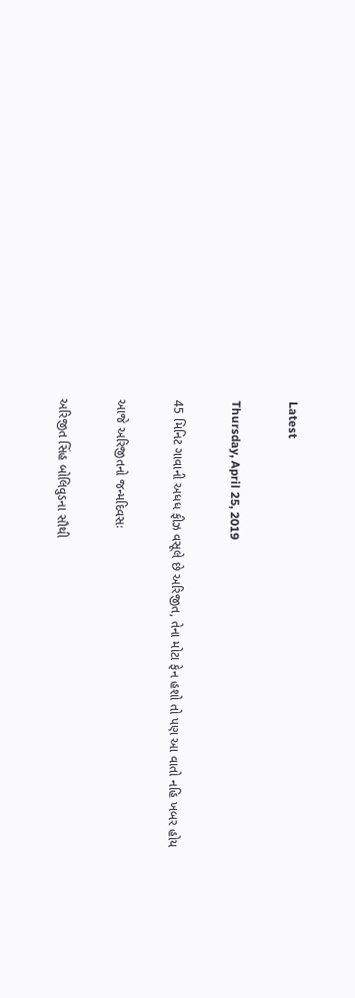Latest

Thursday, April 25, 2019

45 મિનિટ ગાવાની અધધ ફીઝ વસૂલે છે અરિજીત, તેના મોટા ફેન હશો તો પણ આ વાતો નહિ ખબર હોય

આજે અરિજીતનો જન્મદિવસઃ

અરિજીત સિંહ બોલિવુડના સૌથી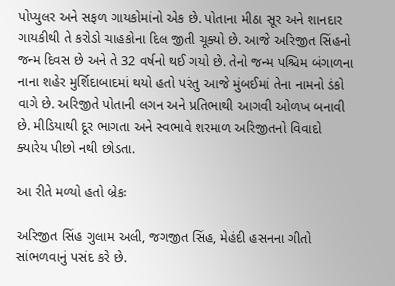પોપ્યુલર અને સફળ ગાયકોમાંનો એક છે. પોતાના મીઠા સૂર અને શાનદાર ગાયકીથી તે કરોડો ચાહકોના દિલ જીતી ચૂક્યો છે. આજે અરિજીત સિંહનો જન્મ દિવસ છે અને તે 32 વર્ષનો થઈ ગયો છે. તેનો જન્મ પશ્ચિમ બંગાળના નાના શહેર મુર્શિદાબાદમાં થયો હતો પરંતુ આજે મુંબઈમાં તેના નામનો ડંકો વાગે છે. અરિજીતે પોતાની લગન અને પ્રતિભાથી આગવી ઓળખ બનાવી છે. મીડિયાથી દૂર ભાગતા અને સ્વભાવે શરમાળ અરિજીતનો વિવાદો ક્યારેય પીછો નથી છોડતા.

આ રીતે મળ્યો હતો બ્રેકઃ

અરિજીત સિંહ ગુલામ અલી, જગજીત સિંહ, મેહંદી હસનના ગીતો સાંભળવાનું પસંદ કરે છે.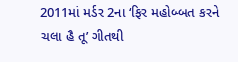2011માં મર્ડર 2ના ‘ફિર મહોબ્બત કરને ચલા હૈ તૂ’ ગીતથી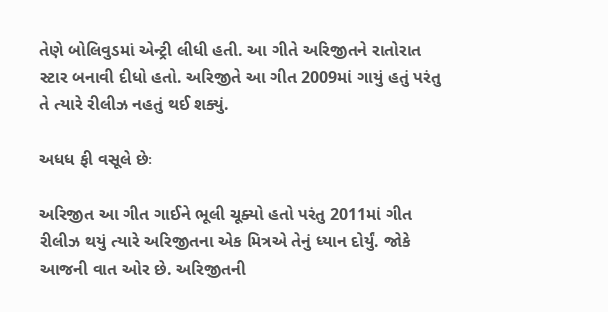તેણે બોલિવુડમાં એન્ટ્રી લીધી હતી. આ ગીતે અરિજીતને રાતોરાત સ્ટાર બનાવી દીધો હતો. અરિજીતે આ ગીત 2009માં ગાયું હતું પરંતુ તે ત્યારે રીલીઝ નહતું થઈ શક્યું.

અધધ ફી વસૂલે છેઃ

અરિજીત આ ગીત ગાઈને ભૂલી ચૂક્યો હતો પરંતુ 2011માં ગીત રીલીઝ થયું ત્યારે અરિજીતના એક મિત્રએ તેનું ધ્યાન દોર્યું. જોકે આજની વાત ઓર છે. અરિજીતની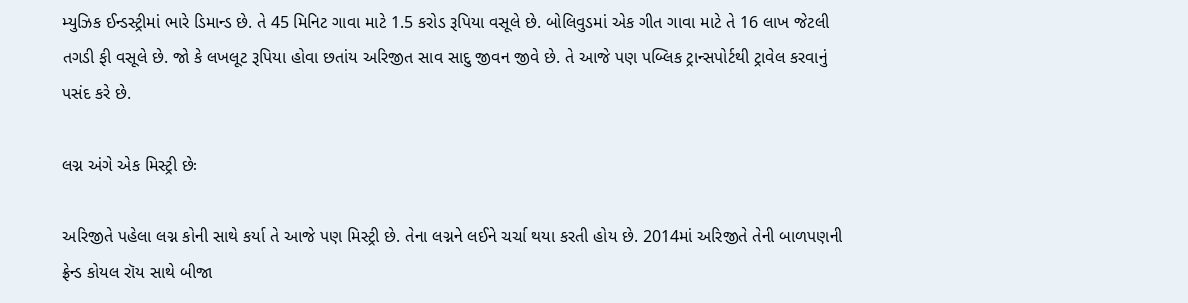મ્યુઝિક ઈન્ડસ્ટ્રીમાં ભારે ડિમાન્ડ છે. તે 45 મિનિટ ગાવા માટે 1.5 કરોડ રૂપિયા વસૂલે છે. બોલિવુડમાં એક ગીત ગાવા માટે તે 16 લાખ જેટલી તગડી ફી વસૂલે છે. જો કે લખલૂટ રૂપિયા હોવા છતાંય અરિજીત સાવ સાદુ જીવન જીવે છે. તે આજે પણ પબ્લિક ટ્રાન્સપોર્ટથી ટ્રાવેલ કરવાનું પસંદ કરે છે.

લગ્ન અંગે એક મિસ્ટ્રી છેઃ

અરિજીતે પહેલા લગ્ન કોની સાથે કર્યા તે આજે પણ મિસ્ટ્રી છે. તેના લગ્નને લઈને ચર્ચા થયા કરતી હોય છે. 2014માં અરિજીતે તેની બાળપણની ફ્રેન્ડ કોયલ રૉય સાથે બીજા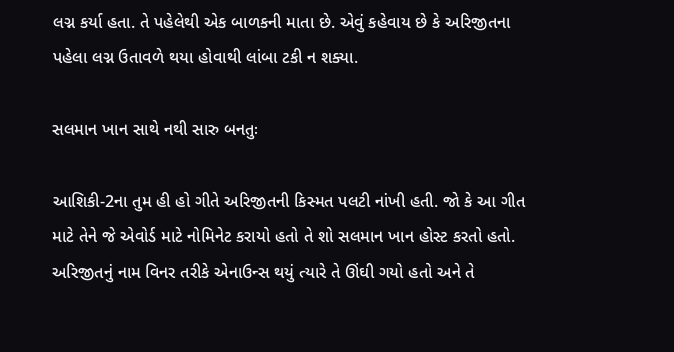લગ્ન કર્યા હતા. તે પહેલેથી એક બાળકની માતા છે. એવું કહેવાય છે કે અરિજીતના પહેલા લગ્ન ઉતાવળે થયા હોવાથી લાંબા ટકી ન શક્યા.

સલમાન ખાન સાથે નથી સારુ બનતુઃ

આશિકી-2ના તુમ હી હો ગીતે અરિજીતની કિસ્મત પલટી નાંખી હતી. જો કે આ ગીત માટે તેને જે એવોર્ડ માટે નોમિનેટ કરાયો હતો તે શો સલમાન ખાન હોસ્ટ કરતો હતો. અરિજીતનું નામ વિનર તરીકે એનાઉન્સ થયું ત્યારે તે ઊંઘી ગયો હતો અને તે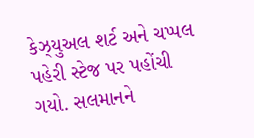કેઝ્યુઅલ શર્ટ અને ચપ્પલ પહેરી સ્ટેજ પર પહોંચી ગયો. સલમાનને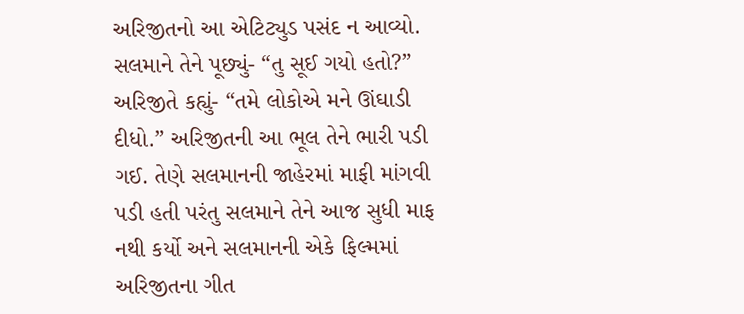અરિજીતનો આ એટિટ્યુડ પસંદ ન આવ્યો. સલમાને તેને પૂછ્યું- “તુ સૂઈ ગયો હતો?” અરિજીતે કહ્યું- “તમે લોકોએ મને ઊંઘાડી દીધો.” અરિજીતની આ ભૂલ તેને ભારી પડી ગઈ. તેણે સલમાનની જાહેરમાં માફી માંગવી પડી હતી પરંતુ સલમાને તેને આજ સુધી માફ નથી કર્યો અને સલમાનની એકે ફિલ્મમાં અરિજીતના ગીત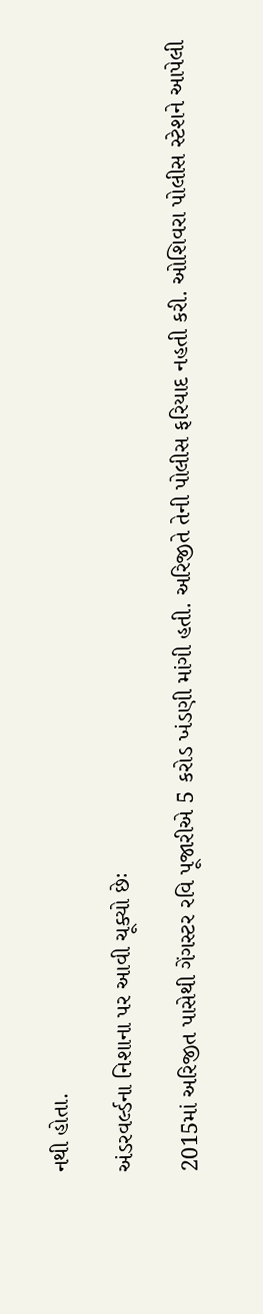નથી હોતા.

અંડરવર્લ્ડના નિશાના પર આવી ચૂક્યો છેઃ

2015માં અરિજીત પાસેથી ગેંગસ્ટર રવિ પૂજારીએ 5 કરોડ ખંડણી માંગી હતી. અરિજીતે તેની પોલીસ ફરિયાદ નહતી કરી. ઓશિવરા પોલીસ સ્ટેશને આપેલી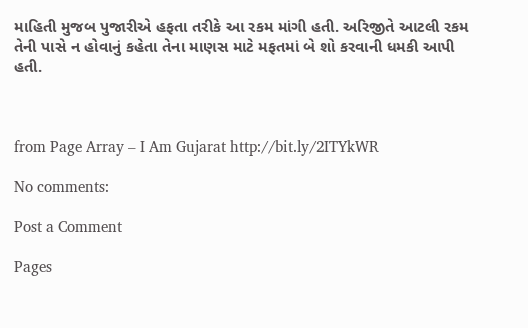માહિતી મુજબ પુજારીએ હફતા તરીકે આ રકમ માંગી હતી. અરિજીતે આટલી રકમ તેની પાસે ન હોવાનું કહેતા તેના માણસ માટે મફતમાં બે શો કરવાની ધમકી આપી હતી.



from Page Array – I Am Gujarat http://bit.ly/2ITYkWR

No comments:

Post a Comment

Pages